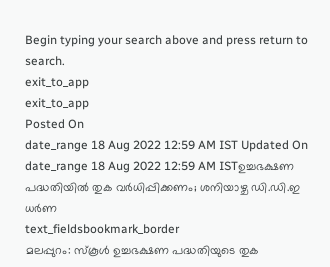Begin typing your search above and press return to search.
exit_to_app
exit_to_app
Posted On
date_range 18 Aug 2022 12:59 AM IST Updated On
date_range 18 Aug 2022 12:59 AM ISTഉച്ചഭക്ഷണ പദ്ധതിയിൽ തുക വർധിപ്പിക്കണം; ശനിയാഴ്ച ഡി.ഡി.ഇ ധർണ
text_fieldsbookmark_border
മലപ്പുറം: സ്കൂൾ ഉച്ചഭക്ഷണ പദ്ധതിയുടെ തുക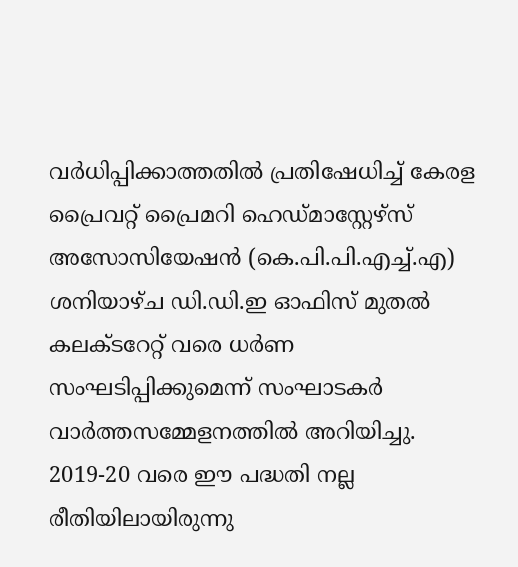വർധിപ്പിക്കാത്തതിൽ പ്രതിഷേധിച്ച് കേരള പ്രൈവറ്റ് പ്രൈമറി ഹെഡ്മാസ്റ്റേഴ്സ് അസോസിയേഷൻ (കെ.പി.പി.എച്ച്.എ) ശനിയാഴ്ച ഡി.ഡി.ഇ ഓഫിസ് മുതൽ കലക്ടറേറ്റ് വരെ ധർണ സംഘടിപ്പിക്കുമെന്ന് സംഘാടകർ വാർത്തസമ്മേളനത്തിൽ അറിയിച്ചു. 2019-20 വരെ ഈ പദ്ധതി നല്ല രീതിയിലായിരുന്നു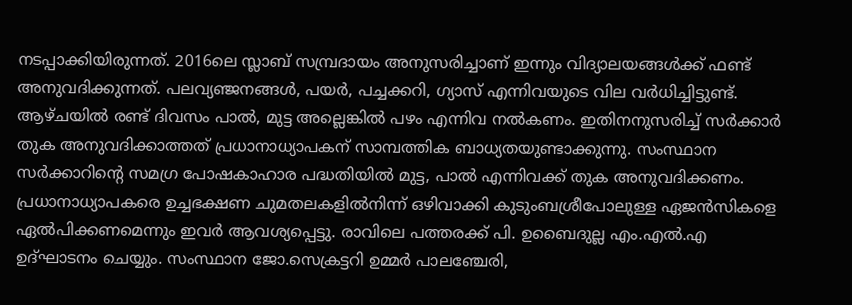നടപ്പാക്കിയിരുന്നത്. 2016ലെ സ്ലാബ് സമ്പ്രദായം അനുസരിച്ചാണ് ഇന്നും വിദ്യാലയങ്ങൾക്ക് ഫണ്ട് അനുവദിക്കുന്നത്. പലവ്യഞ്ജനങ്ങൾ, പയർ, പച്ചക്കറി, ഗ്യാസ് എന്നിവയുടെ വില വർധിച്ചിട്ടുണ്ട്. ആഴ്ചയിൽ രണ്ട് ദിവസം പാൽ, മുട്ട അല്ലെങ്കിൽ പഴം എന്നിവ നൽകണം. ഇതിനനുസരിച്ച് സർക്കാർ തുക അനുവദിക്കാത്തത് പ്രധാനാധ്യാപകന് സാമ്പത്തിക ബാധ്യതയുണ്ടാക്കുന്നു. സംസ്ഥാന സർക്കാറിന്റെ സമഗ്ര പോഷകാഹാര പദ്ധതിയിൽ മുട്ട, പാൽ എന്നിവക്ക് തുക അനുവദിക്കണം. പ്രധാനാധ്യാപകരെ ഉച്ചഭക്ഷണ ചുമതലകളിൽനിന്ന് ഒഴിവാക്കി കുടുംബശ്രീപോലുള്ള ഏജൻസികളെ ഏൽപിക്കണമെന്നും ഇവർ ആവശ്യപ്പെട്ടു. രാവിലെ പത്തരക്ക് പി. ഉബൈദുല്ല എം.എൽ.എ ഉദ്ഘാടനം ചെയ്യും. സംസ്ഥാന ജോ.സെക്രട്ടറി ഉമ്മർ പാലഞ്ചേരി,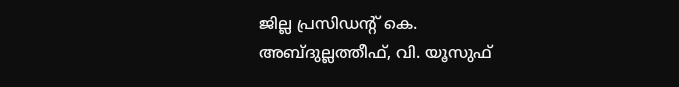ജില്ല പ്രസിഡന്റ് കെ. അബ്ദുല്ലത്തീഫ്, വി. യൂസുഫ്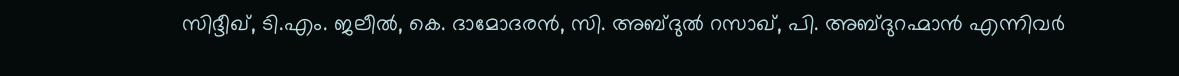സിദ്ദീഖ്, ടി.എം. ജലീൽ, കെ. ദാമോദരൻ, സി. അബ്ദുൽ റസാഖ്, പി. അബ്ദുറഹ്മാൻ എന്നിവർ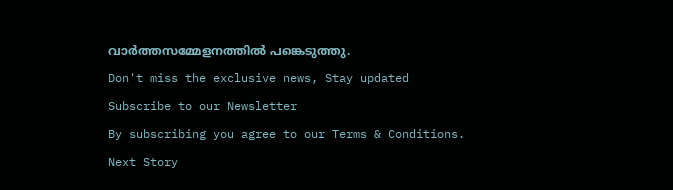വാർത്തസമ്മേളനത്തിൽ പങ്കെടുത്തു.
Don't miss the exclusive news, Stay updated
Subscribe to our Newsletter
By subscribing you agree to our Terms & Conditions.
Next Story